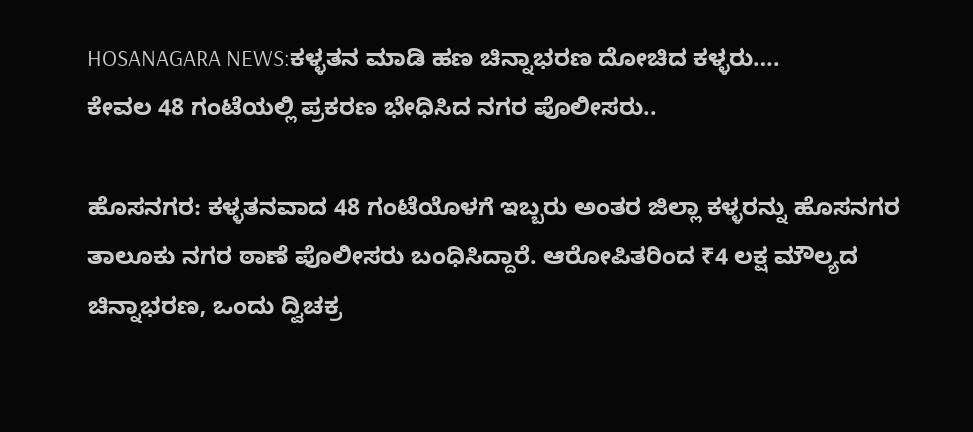HOSANAGARA NEWS:ಕಳ್ಳತನ ಮಾಡಿ ಹಣ ಚಿನ್ನಾಭರಣ ದೋಚಿದ ಕಳ್ಳರು….
ಕೇವಲ 48 ಗಂಟೆಯಲ್ಲಿ ಪ್ರಕರಣ ಭೇಧಿಸಿದ ನಗರ ಪೊಲೀಸರು..

ಹೊಸನಗರ: ಕಳ್ಳತನವಾದ 48 ಗಂಟೆಯೊಳಗೆ ಇಬ್ಬರು ಅಂತರ ಜಿಲ್ಲಾ ಕಳ್ಳರನ್ನು ಹೊಸನಗರ ತಾಲೂಕು ನಗರ ಠಾಣೆ ಪೊಲೀಸರು ಬಂಧಿಸಿದ್ದಾರೆ. ಆರೋಪಿತರಿಂದ ₹4 ಲಕ್ಷ ಮೌಲ್ಯದ ಚಿನ್ನಾಭರಣ, ಒಂದು ದ್ವಿಚಕ್ರ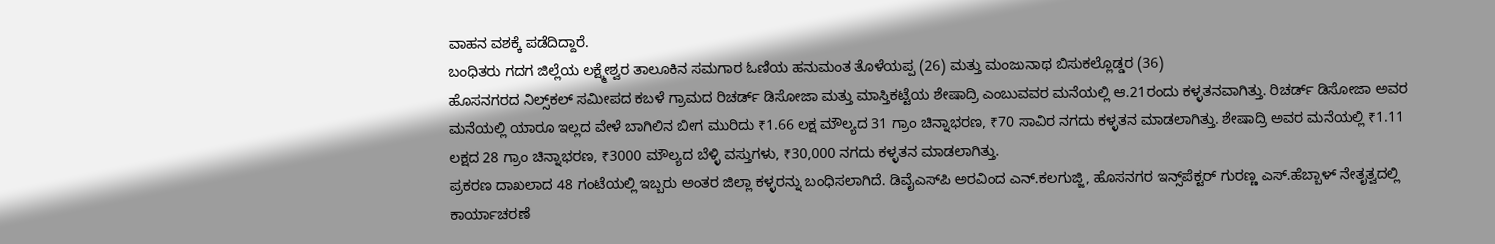ವಾಹನ ವಶಕ್ಕೆ ಪಡೆದಿದ್ದಾರೆ.
ಬಂಧಿತರು ಗದಗ ಜಿಲ್ಲೆಯ ಲಕ್ಷ್ಮೇಶ್ವರ ತಾಲೂಕಿನ ಸಮಗಾರ ಓಣಿಯ ಹನುಮಂತ ತೊಳೆಯಪ್ಪ (26) ಮತ್ತು ಮಂಜುನಾಥ ಬಿಸುಕಲ್ಲೊಡ್ಡರ (36)
ಹೊಸನಗರದ ನಿಲ್ಸ್‌ಕಲ್‌ ಸಮೀಪದ ಕಬಳೆ ಗ್ರಾಮದ ರಿಚರ್ಡ್‌ ಡಿಸೋಜಾ ಮತ್ತು ಮಾಸ್ತಿಕಟ್ಟೆಯ ಶೇಷಾದ್ರಿ ಎಂಬುವವರ ಮನೆಯಲ್ಲಿ ಆ.21ರಂದು ಕಳ್ಳತನವಾಗಿತ್ತು. ರಿಚರ್ಡ್‌ ಡಿಸೋಜಾ ಅವರ ಮನೆಯಲ್ಲಿ ಯಾರೂ ಇಲ್ಲದ ವೇಳೆ ಬಾಗಿಲಿನ ಬೀಗ ಮುರಿದು ₹1.66 ಲಕ್ಷ ಮೌಲ್ಯದ 31 ಗ್ರಾಂ ಚಿನ್ನಾಭರಣ, ₹70 ಸಾವಿರ ನಗದು ಕಳ್ಳತನ ಮಾಡಲಾಗಿತ್ತು. ಶೇಷಾದ್ರಿ ಅವರ ಮನೆಯಲ್ಲಿ ₹1.11 ಲಕ್ಷದ 28 ಗ್ರಾಂ ಚಿನ್ನಾಭರಣ, ₹3000 ಮೌಲ್ಯದ ಬೆಳ್ಳಿ ವಸ್ತುಗಳು, ₹30,000 ನಗದು ಕಳ್ಳತನ ಮಾಡಲಾಗಿತ್ತು.
ಪ್ರಕರಣ ದಾಖಲಾದ 48 ಗಂಟೆಯಲ್ಲಿ ಇಬ್ಬರು ಅಂತರ ಜಿಲ್ಲಾ ಕಳ್ಳರನ್ನು ಬಂಧಿಸಲಾಗಿದೆ. ಡಿವೈಎಸ್‌ಪಿ ಅರವಿಂದ ಎನ್‌.ಕಲಗುಜ್ಜಿ, ಹೊಸನಗರ ಇನ್ಸ್‌ಪೆಕ್ಟರ್‌ ಗುರಣ್ಣ ಎಸ್‌.ಹೆಬ್ಬಾಳ್‌ ನೇತೃತ್ವದಲ್ಲಿ ಕಾರ್ಯಾಚರಣೆ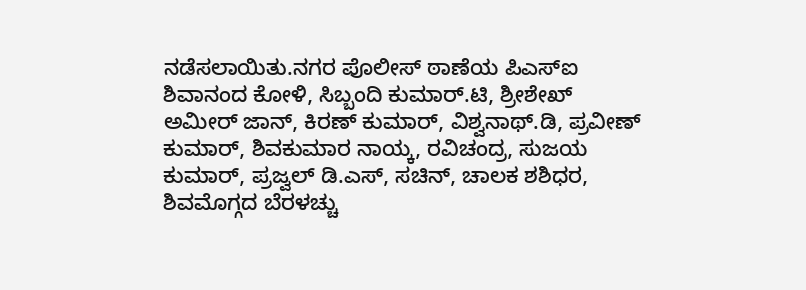ನಡೆಸಲಾಯಿತು.ನಗರ ಪೊಲೀಸ್‌ ಠಾಣೆಯ ಪಿಎಸ್‌ಐ ಶಿವಾನಂದ ಕೋಳಿ, ಸಿಬ್ಬಂದಿ ಕುಮಾರ್‌.ಟಿ, ಶ್ರೀಶೇಖ್‌ ಅಮೀರ್‌ ಜಾನ್‌, ಕಿರಣ್‌ ಕುಮಾರ್‌, ವಿಶ್ವನಾಥ್‌.ಡಿ, ಪ್ರವೀಣ್‌ ಕುಮಾರ್‌, ಶಿವಕುಮಾರ ನಾಯ್ಕ, ರವಿಚಂದ್ರ, ಸುಜಯ ಕುಮಾರ್‌, ಪ್ರಜ್ವಲ್‌ ಡಿ.ಎಸ್‌, ಸಚಿನ್‌, ಚಾಲಕ ಶಶಿಧರ, ಶಿವಮೊಗ್ಗದ ಬೆರಳಚ್ಚು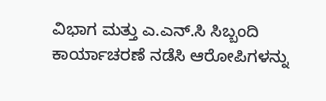ವಿಭಾಗ ಮತ್ತು ಎ.ಎನ್‌.ಸಿ ಸಿಬ್ಬಂದಿ ಕಾರ್ಯಾಚರಣೆ ನಡೆಸಿ ಆರೋಪಿಗಳನ್ನು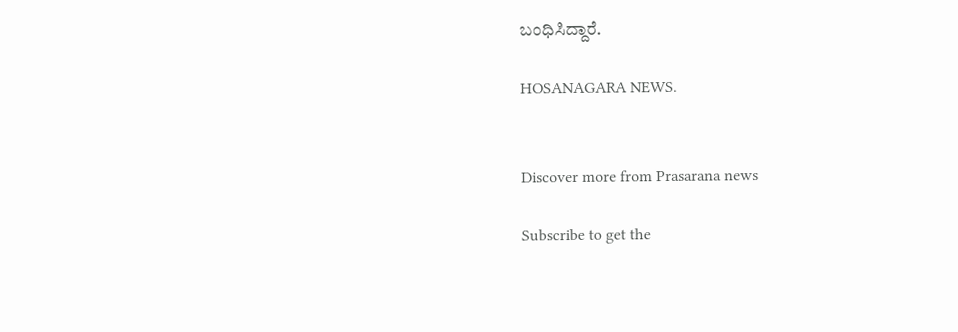ಬಂಧಿಸಿದ್ದಾರೆ.

HOSANAGARA NEWS.


Discover more from Prasarana news

Subscribe to get the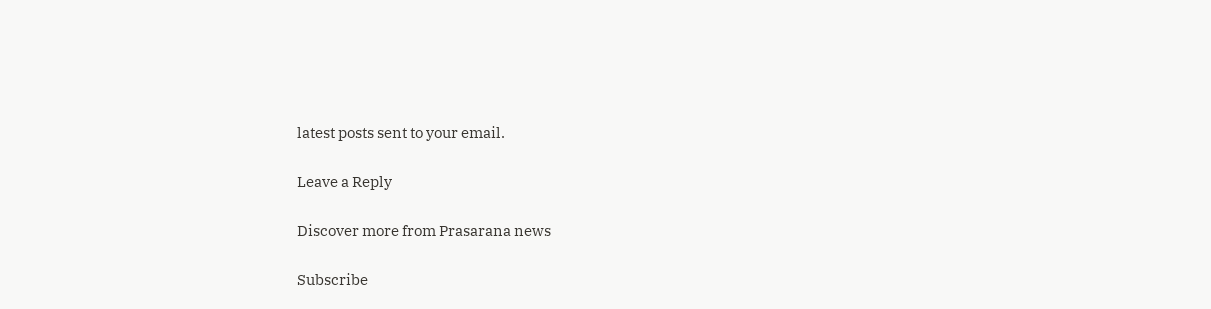latest posts sent to your email.

Leave a Reply

Discover more from Prasarana news

Subscribe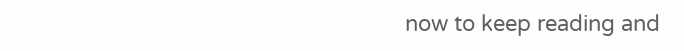now to keep reading and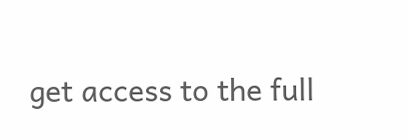get access to the full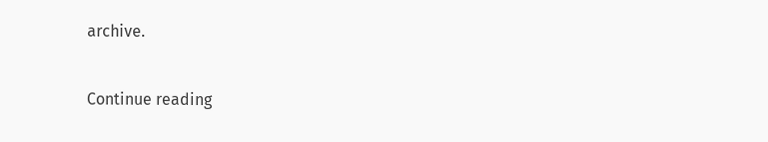archive.

Continue reading